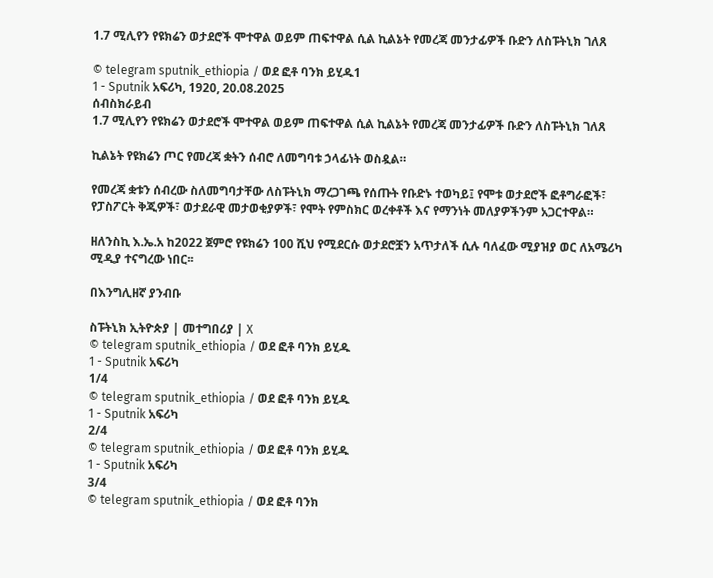1.7 ሚሊየን የዩክሬን ወታደሮች ሞተዋል ወይም ጠፍተዋል ሲል ኪልኔት የመረጃ መንታፊዎች ቡድን ለስፑትኒክ ገለጸ

© telegram sputnik_ethiopia / ወደ ፎቶ ባንክ ይሂዱ1
1 - Sputnik አፍሪካ, 1920, 20.08.2025
ሰብስክራይብ
1.7 ሚሊየን የዩክሬን ወታደሮች ሞተዋል ወይም ጠፍተዋል ሲል ኪልኔት የመረጃ መንታፊዎች ቡድን ለስፑትኒክ ገለጸ

ኪልኔት የዩክሬን ጦር የመረጃ ቋትን ሰብሮ ለመግባቱ ኃላፊነት ወስዷል።

የመረጃ ቋቱን ሰብረው ስለመግባታቸው ለስፑትኒክ ማረጋገጫ የሰጡት የቡድኑ ተወካይ፤ የሞቱ ወታደሮች ፎቶግራፎች፣ የፓስፖርት ቅጂዎች፣ ወታደራዊ መታወቂያዎች፣ የሞት የምስክር ወረቀቶች እና የማንነት መለያዎችንም አጋርተዋል።

ዘለንስኪ እ.ኤ.አ ከ2022 ጀምሮ የዩክሬን 100 ሺህ የሚደርሱ ወታደሮቿን አጥታለች ሲሉ ባለፈው ሚያዝያ ወር ለአሜሪካ ሚዲያ ተናግረው ነበር፡፡

በእንግሊዘኛ ያንብቡ

ስፑትኒክ ኢትዮጵያ | መተግበሪያ | X
© telegram sputnik_ethiopia / ወደ ፎቶ ባንክ ይሂዱ
1 - Sputnik አፍሪካ
1/4
© telegram sputnik_ethiopia / ወደ ፎቶ ባንክ ይሂዱ
1 - Sputnik አፍሪካ
2/4
© telegram sputnik_ethiopia / ወደ ፎቶ ባንክ ይሂዱ
1 - Sputnik አፍሪካ
3/4
© telegram sputnik_ethiopia / ወደ ፎቶ ባንክ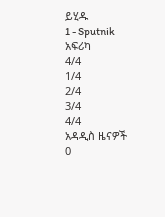ይሂዱ
1 - Sputnik አፍሪካ
4/4
1/4
2/4
3/4
4/4
አዳዲስ ዜናዎች
0